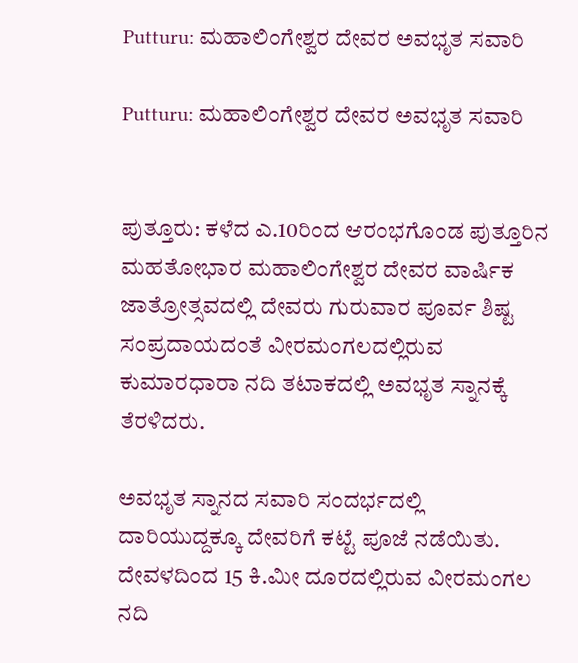Putturu: ಮಹಾಲಿಂಗೇಶ್ವರ ದೇವರ ಅವಭೃತ ಸವಾರಿ

Putturu: ಮಹಾಲಿಂಗೇಶ್ವರ ದೇವರ ಅವಭೃತ ಸವಾರಿ


ಪುತ್ತೂರು: ಕಳೆದ ಎ.10ರಿಂದ ಆರಂಭಗೊಂಡ ಪುತ್ತೂರಿನ ಮಹತೋಭಾರ ಮಹಾಲಿಂಗೇಶ್ವರ ದೇವರ ವಾರ್ಷಿಕ ಜಾತ್ರೋತ್ಸವದಲ್ಲಿ ದೇವರು ಗುರುವಾರ ಪೂರ್ವ ಶಿಷ್ಟ ಸಂಪ್ರದಾಯದಂತೆ ವೀರಮಂಗಲದಲ್ಲಿರುವ ಕುಮಾರಧಾರಾ ನದಿ ತಟಾಕದಲ್ಲಿ ಅವಭೃತ ಸ್ನಾನಕ್ಕೆ ತೆರಳಿದರು.

ಅವಭೃತ ಸ್ನಾನದ ಸವಾರಿ ಸಂದರ್ಭದಲ್ಲಿ ದಾರಿಯುದ್ದಕ್ಕೂ ದೇವರಿಗೆ ಕಟ್ಟೆ ಪೂಜೆ ನಡೆಯಿತು. ದೇವಳದಿಂದ 15 ಕಿ.ಮೀ ದೂರದಲ್ಲಿರುವ ವೀರಮಂಗಲ ನದಿ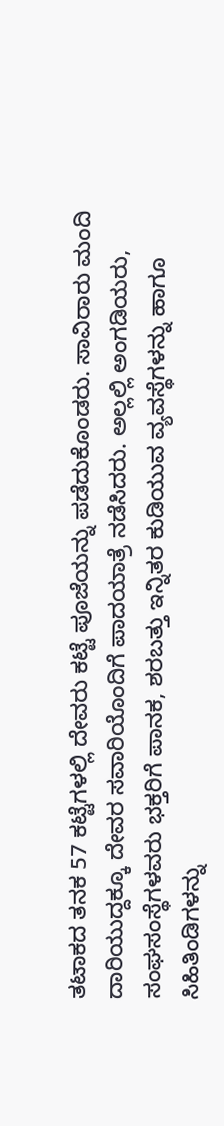ತಟಾಕದ ತನಕ 57 ಕಟ್ಟೆಗಳಲ್ಲಿ ದೇವರು ಕಟ್ಟೆ ಪೂಜೆಯನ್ನು ಪಡೆದುಕೊಂಡರು. ಸಾವಿರಾರು ಮಂದಿ ದಾರಿಯುದ್ದಕ್ಕೂ ದೇವರ ಸವಾರಿಯೊಂದಿಗೆ ಪಾದಯಾತ್ರೆ ನಡೆಸಿದರು. ಅಲ್ಲಲ್ಲಿ ಅಂಗಡಿಯರು, ಸಂಘಸಂಸ್ಥೆಗಳವರು ಭಕ್ತರಿಗೆ ಪಾನಕ, ಶರಬತ್ತು ಇನ್ನಿತರ ಕುಡಿಯುವ ವ್ಯವಸ್ಥೆಗಳನ್ನು ಹಾಗೂ ಸಿಹಿತಿಂಡಿಗಳನ್ನು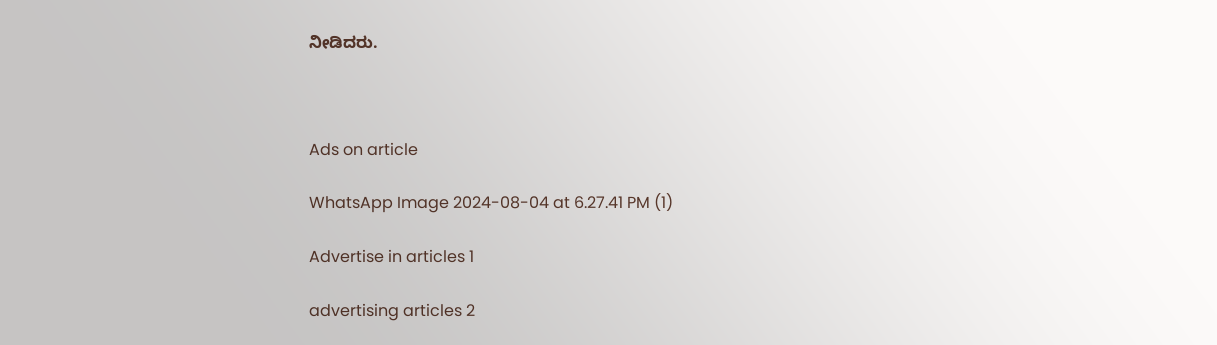ನೀಡಿದರು.



Ads on article

WhatsApp Image 2024-08-04 at 6.27.41 PM (1)

Advertise in articles 1

advertising articles 2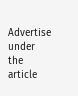Advertise under the article